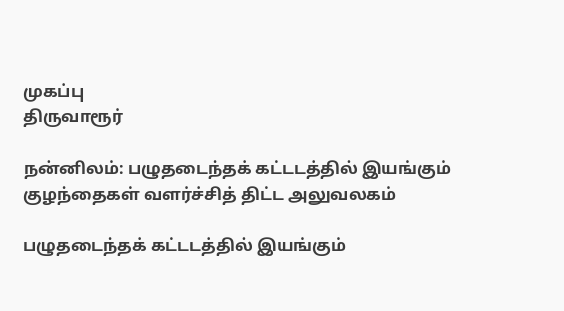முகப்பு
திருவாரூர்

நன்னிலம்: பழுதடைந்தக் கட்டடத்தில் இயங்கும் குழந்தைகள் வளர்ச்சித் திட்ட அலுவலகம்

பழுதடைந்தக் கட்டடத்தில் இயங்கும்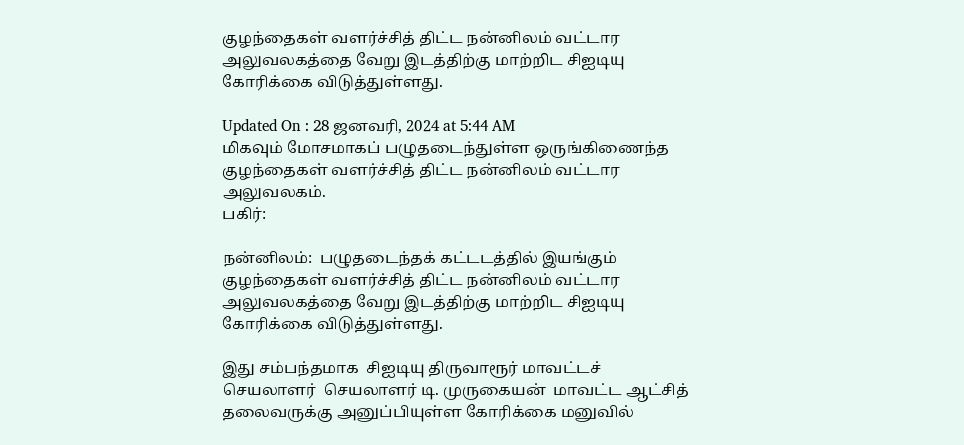குழந்தைகள் வளர்ச்சித் திட்ட நன்னிலம் வட்டார அலுவலகத்தை வேறு இடத்திற்கு மாற்றிட சிஐடியு கோரிக்கை விடுத்துள்ளது.

Updated On : 28 ஜனவரி, 2024 at 5:44 AM
மிகவும் மோசமாகப் பழுதடைந்துள்ள ஒருங்கிணைந்த குழந்தைகள் வளர்ச்சித் திட்ட நன்னிலம் வட்டார அலுவலகம்.
பகிர்:

நன்னிலம்:  பழுதடைந்தக் கட்டடத்தில் இயங்கும் குழந்தைகள் வளர்ச்சித் திட்ட நன்னிலம் வட்டார அலுவலகத்தை வேறு இடத்திற்கு மாற்றிட சிஐடியு கோரிக்கை விடுத்துள்ளது.

இது சம்பந்தமாக  சிஐடியு திருவாரூர் மாவட்டச் செயலாளர்  செயலாளர் டி. முருகையன்  மாவட்ட ஆட்சித் தலைவருக்கு அனுப்பியுள்ள கோரிக்கை மனுவில்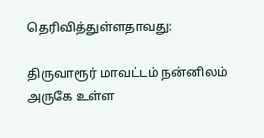தெரிவித்துள்ளதாவது:

திருவாரூர் மாவட்டம் நன்னிலம் அருகே உள்ள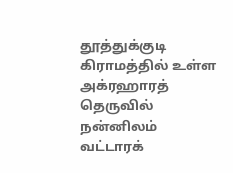தூத்துக்குடி கிராமத்தில் உள்ள அக்ரஹாரத் தெருவில் நன்னிலம் வட்டாரக்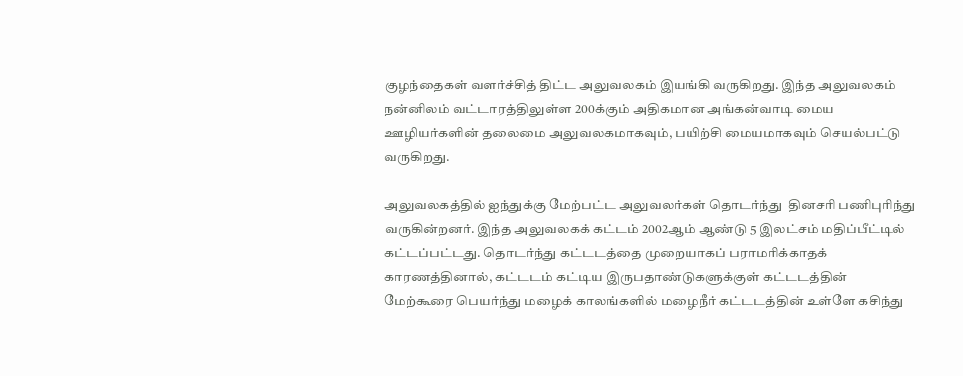குழந்தைகள் வளர்ச்சித் திட்ட அலுவலகம் இயங்கி வருகிறது. இந்த அலுவலகம் நன்னிலம் வட்டாரத்திலுள்ள 200க்கும் அதிகமான அங்கன்வாடி மைய ஊழியர்களின் தலைமை அலுவலகமாகவும், பயிற்சி மையமாகவும் செயல்பட்டு வருகிறது.

அலுவலகத்தில் ஐந்துக்கு மேற்பட்ட அலுவலர்கள் தொடர்ந்து  தினசரி பணிபுரிந்து வருகின்றனர். இந்த அலுவலகக் கட்டம் 2002ஆம் ஆண்டு 5 இலட்சம் மதிப்பீட்டில் கட்டப்பட்டது. தொடர்ந்து கட்டடத்தை முறையாகப் பராமரிக்காதக் காரணத்தினால், கட்டடம் கட்டிய இருபதாண்டுகளுக்குள் கட்டடத்தின் மேற்கூரை பெயர்ந்து மழைக் காலங்களில் மழைநீர் கட்டடத்தின் உள்ளே கசிந்து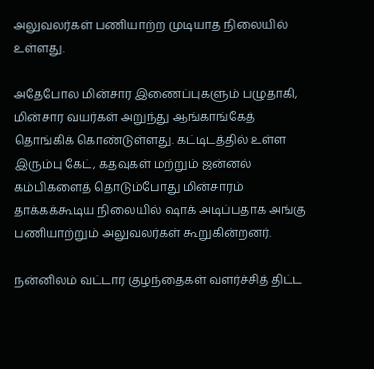அலுவலர்கள் பணியாற்ற முடியாத நிலையில் உள்ளது.

அதேபோல மின்சார இணைப்புகளும் பழுதாகி, மின்சார வயர்கள் அறுந்து ஆங்காங்கேத் தொங்கிக் கொண்டுள்ளது. கட்டிடத்தில் உள்ள இரும்பு கேட், கதவுகள் மற்றும் ஜன்னல் கம்பிகளைத் தொடும்போது மின்சாரம் தாக்கக்கூடிய நிலையில் ஷாக் அடிப்பதாக அங்கு பணியாற்றும் அலுவலர்கள் கூறுகின்றனர்.

நன்னிலம் வட்டார குழந்தைகள் வளர்ச்சித் திட்ட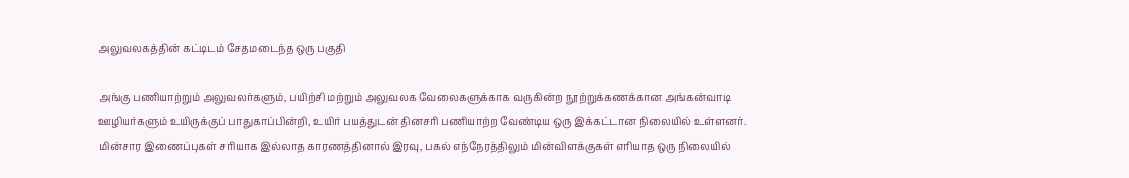அலுவலகத்தின் கட்டிடம் சேதமடைந்த ஒரு பகுதி

அங்கு பணியாற்றும் அலுவலர்களும், பயிற்சி மற்றும் அலுவலக வேலைகளுக்காக வருகின்ற நூற்றுக்கணக்கான அங்கன்வாடி ஊழியர்களும் உயிருக்குப் பாதுகாப்பின்றி, உயிர் பயத்துடன் தினசரி பணியாற்ற வேண்டிய ஒரு இக்கட்டான நிலையில் உள்ளனர். மின்சார இணைப்புகள் சரியாக இல்லாத காரணத்தினால் இரவு, பகல் எந்நேரத்திலும் மின்விளக்குகள் எரியாத ஒரு நிலையில்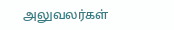அலுவலர்கள்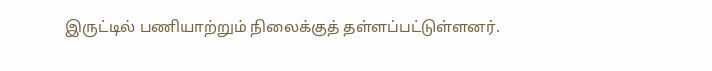இருட்டில் பணியாற்றும் நிலைக்குத் தள்ளப்பட்டுள்ளனர்.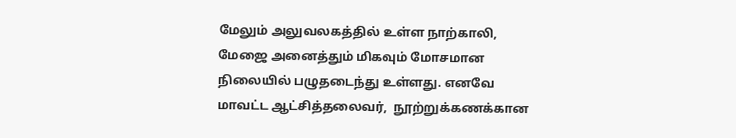மேலும் அலுவலகத்தில் உள்ள நாற்காலி, மேஜை அனைத்தும் மிகவும் மோசமான நிலையில் பழுதடைந்து உள்ளது. எனவே மாவட்ட ஆட்சித்தலைவர்,  நூற்றுக்கணக்கான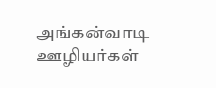அங்கன்வாடி ஊழியர்கள்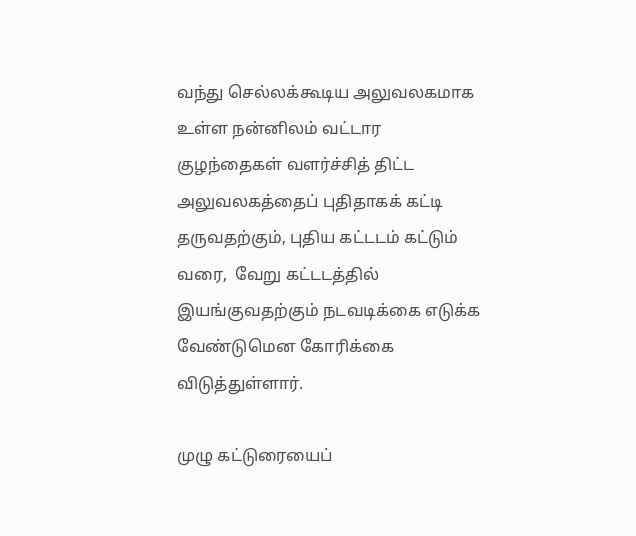வந்து செல்லக்கூடிய அலுவலகமாக உள்ள நன்னிலம் வட்டார குழந்தைகள் வளர்ச்சித் திட்ட அலுவலகத்தைப் புதிதாகக் கட்டி தருவதற்கும், புதிய கட்டடம் கட்டும் வரை,  வேறு கட்டடத்தில் இயங்குவதற்கும் நடவடிக்கை எடுக்க வேண்டுமென கோரிக்கை விடுத்துள்ளார்.

முழு கட்டுரையைப்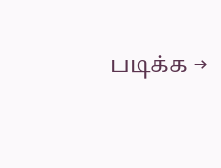படிக்க →